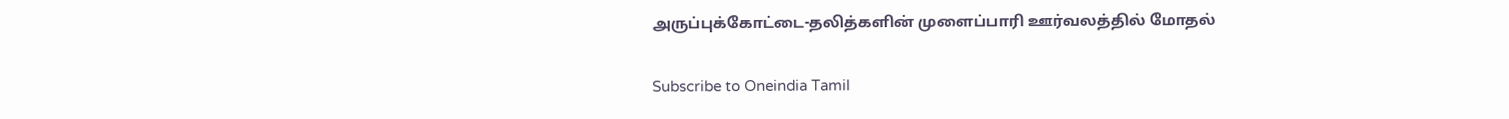அருப்புக்கோட்டை-தலித்களின் முளைப்பாரி ஊர்வலத்தில் மோதல்

Subscribe to Oneindia Tamil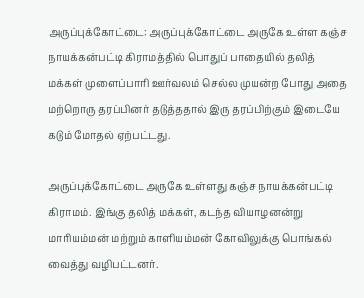அருப்புக்கோட்டை: அருப்புக்கோட்டை அருகே உள்ள கஞ்ச நாயக்கன்பட்டி கிராமத்தில் பொதுப் பாதையில் தலித் மக்கள் முளைப்பாரி ஊர்வலம் செல்ல முயன்ற போது அதை மற்றொரு தரப்பினர் தடுத்ததால் இரு தரப்பிற்கும் இடையே கடும் மோதல் ஏற்பட்டது.

அருப்புக்கோட்டை அருகே உள்ளது கஞ்ச நாயக்கன்பட்டி கிராமம். இங்கு தலித் மக்கள், கடந்த வியாழனன்று மாரியம்மன் மற்றும் காளியம்மன் கோவிலுக்கு பொங்கல் வைத்து வழிபட்டனர்.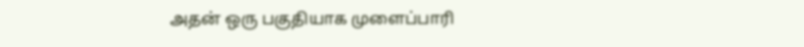அதன் ஒரு பகுதியாக முளைப்பாரி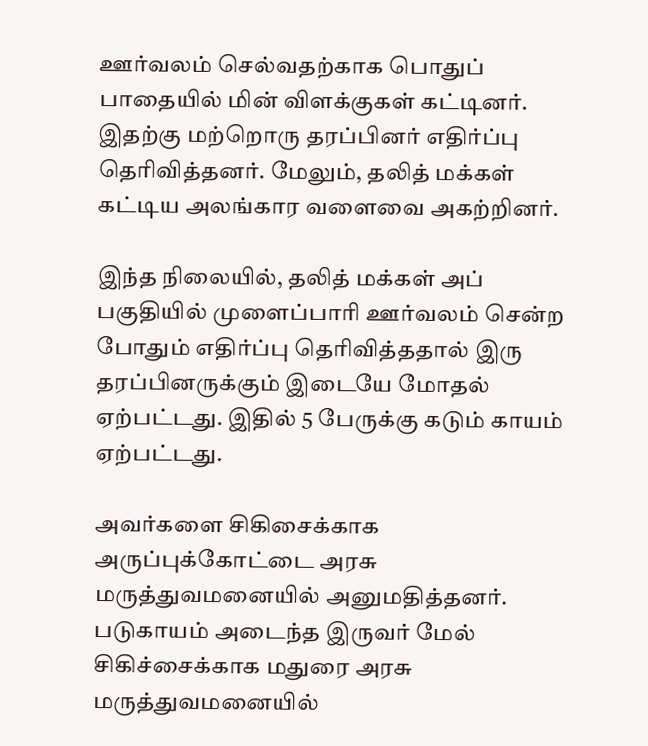ஊர்வலம் செல்வதற்காக பொதுப் பாதையில் மின் விளக்குகள் கட்டினர். இதற்கு மற்றொரு தரப்பினர் எதிர்ப்பு தெரிவித்தனர். மேலும், தலித் மக்கள் கட்டிய அலங்கார வளைவை அகற்றினர்.

இந்த நிலையில், தலித் மக்கள் அப் பகுதியில் முளைப்பாரி ஊர்வலம் சென்ற போதும் எதிர்ப்பு தெரிவித்ததால் இரு தரப்பினருக்கும் இடையே மோதல் ஏற்பட்டது. இதில் 5 பேருக்கு கடும் காயம் ஏற்பட்டது.

அவர்களை சிகிசைக்காக அருப்புக்கோட்டை அரசு மருத்துவமனையில் அனுமதித்தனர். படுகாயம் அடைந்த இருவர் மேல் சிகிச்சைக்காக மதுரை அரசு மருத்துவமனையில்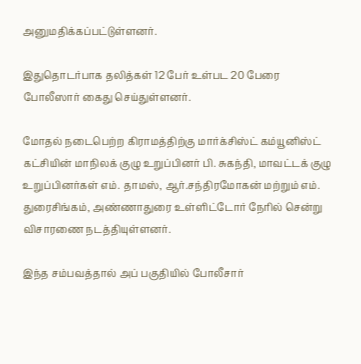அனுமதிக்கப்பட்டுள்ளனர்.

இதுதொடர்பாக தலித்கள் 12 பேர் உள்பட 20 பேரை போலீஸார் கைது செய்துள்ளனர்.

மோதல் நடைபெற்ற கிராமத்திற்கு மார்க்சிஸ்ட் கம்யூனிஸ்ட் கட்சியின் மாநிலக் குழு உறுப்பினர் பி. சுகந்தி, மாவட்டக் குழு உறுப்பினர்கள் எம். தாமஸ், ஆர்.சந்திரமோகன் மற்றும் எம். துரைசிங்கம், அண்ணாதுரை உள்ளிட்டோர் நேரில் சென்று விசாரணை நடத்தியுள்ளனர்.

இந்த சம்பவத்தால் அப் பகுதியில் போலீசார்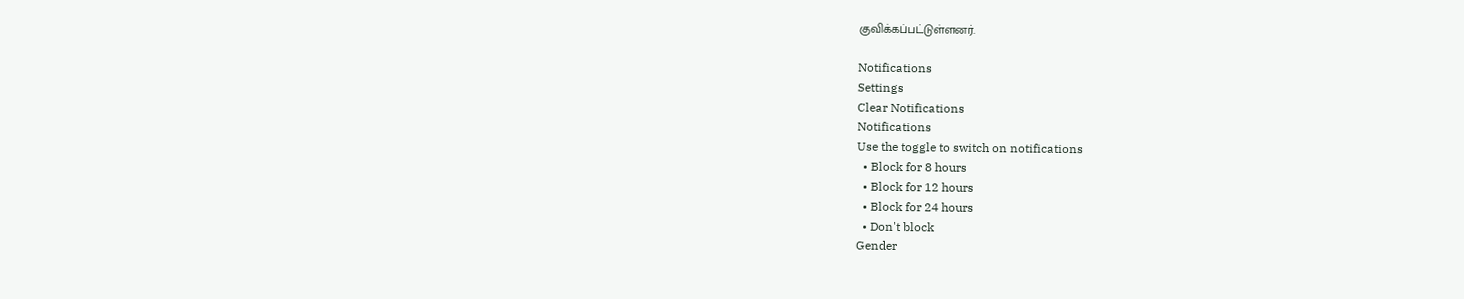குவிக்கப்பட்டுள்ளனர்.

Notifications
Settings
Clear Notifications
Notifications
Use the toggle to switch on notifications
  • Block for 8 hours
  • Block for 12 hours
  • Block for 24 hours
  • Don't block
Gender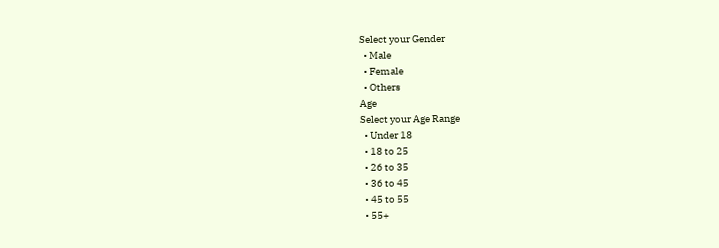Select your Gender
  • Male
  • Female
  • Others
Age
Select your Age Range
  • Under 18
  • 18 to 25
  • 26 to 35
  • 36 to 45
  • 45 to 55
  • 55+